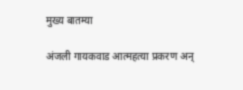मुख्य बातम्या

अंजली गायकवाड आत्महत्या प्रकरण अन्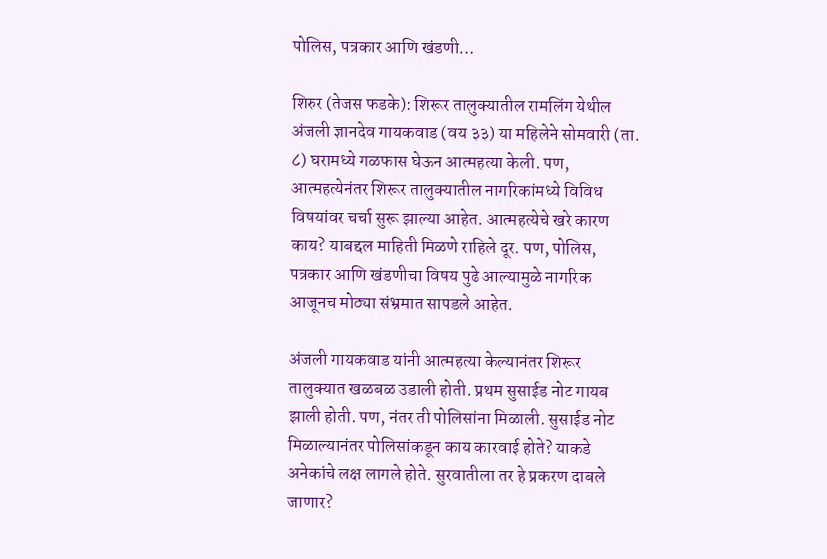पोलिस, पत्रकार आणि खंडणी…

शिरुर (तेजस फडके): शिरूर तालुक्यातील रामलिंग येथील अंजली ज्ञानदेव गायकवाड (वय ३३) या महिलेने सोमवारी (ता. ८) घरामध्ये गळफास घेऊन आत्महत्या केली. पण, आत्महत्येनंतर शिरूर तालुक्यातील नागरिकांमध्ये विविध विषयांवर चर्चा सुरू झाल्या आहेत. आत्महत्येचे खरे कारण काय? याबद्दल माहिती मिळणे राहिले दूर. पण, पोलिस, पत्रकार आणि खंडणीचा विषय पुढे आल्यामुळे नागरिक आजूनच मोठ्या संभ्रमात सापडले आहेत.

अंजली गायकवाड यांनी आत्महत्या केल्यानंतर शिरूर तालुक्यात खळबळ उडाली होती. प्रथम सुसाईड नोट गायब झाली होती. पण, नंतर ती पोलिसांना मिळाली. सुसाईड नोट मिळाल्यानंतर पोलिसांकडून काय कारवाई होते? याकडे अनेकांचे लक्ष लागले होते. सुरवातीला तर हे प्रकरण दाबले जाणार?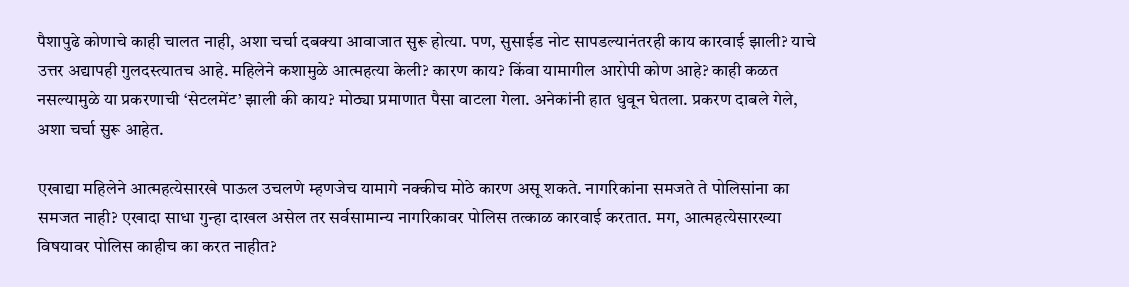पैशापुढे कोणाचे काही चालत नाही, अशा चर्चा दबक्या आवाजात सुरू होत्या. पण, सुसाईड नोट सापडल्यानंतरही काय कारवाई झाली? याचे उत्तर अद्यापही गुलदस्त्यातच आहे. महिलेने कशामुळे आत्महत्या केली? कारण काय? किंवा यामागील आरोपी कोण आहे? काही कळत नसल्यामुळे या प्रकरणाची ‘सेटलमेंट’ झाली की काय? मोठ्या प्रमाणात पैसा वाटला गेला. अनेकांनी हात धुवून घेतला. प्रकरण दाबले गेले, अशा चर्चा सुरू आहेत.

एखाद्या महिलेने आत्महत्येसारखे पाऊल उचलणे म्हणजेच यामागे नक्कीच मोठे कारण असू शकते. नागरिकांना समजते ते पोलिसांना का समजत नाही? एखादा साधा गुन्हा दाखल असेल तर सर्वसामान्य नागरिकावर पोलिस तत्काळ कारवाई करतात. मग, आत्महत्येसारख्या विषयावर पोलिस काहीच का करत नाहीत?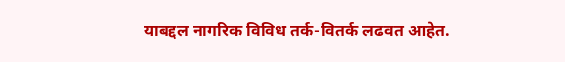याबद्दल नागरिक विविध तर्क-वितर्क लढवत आहेत.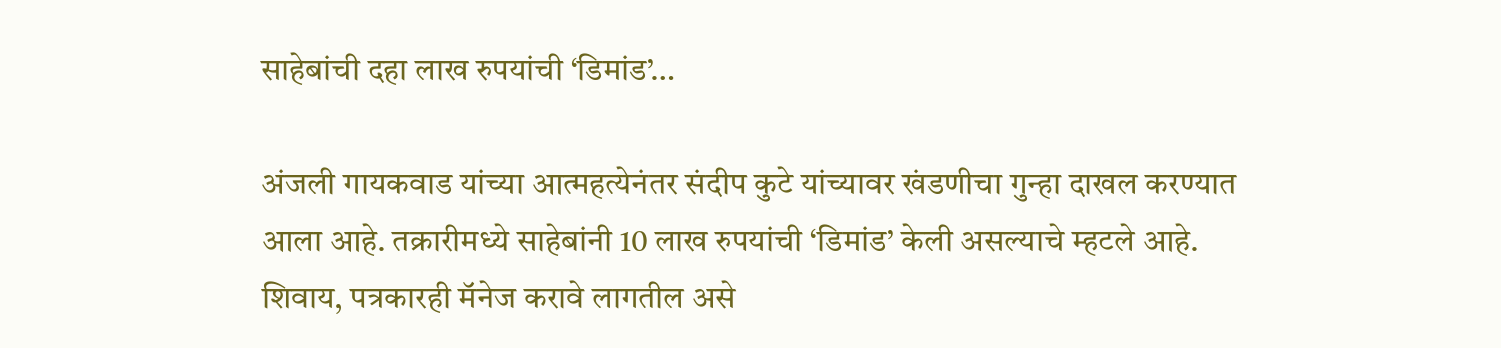साहेबांची दहा लाख रुपयांची ‘डिमांड’…

अंजली गायकवाड यांच्या आत्महत्येनंतर संदीप कुटे यांच्यावर खंडणीचा गुन्हा दाखल करण्यात आला आहे. तक्रारीमध्ये साहेबांनी 10 लाख रुपयांची ‘डिमांड’ केली असल्याचे म्हटले आहे. शिवाय, पत्रकारही मॅनेज करावे लागतील असे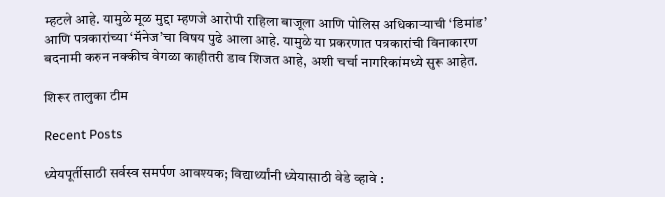म्हटले आहे. यामुळे मूळ मुद्दा म्हणजे आरोपी राहिला बाजूला आणि पोलिस अधिकाऱ्याची ‘डिमांड’ आणि पत्रकारांच्या ‘मॅनेज’चा विषय पुढे आला आहे. यामुळे या प्रकरणात पत्रकारांची विनाकारण बदनामी करुन नक्कीच वेगळा काहीतरी डाव शिजत आहे, अशी चर्चा नागरिकांमध्ये सुरू आहेत.

शिरूर तालुका टीम

Recent Posts

ध्येयपूर्तीसाठी सर्वस्व समर्पण आवश्यक; विद्यार्थ्यांनी ध्येयासाठी वेडे व्हावे :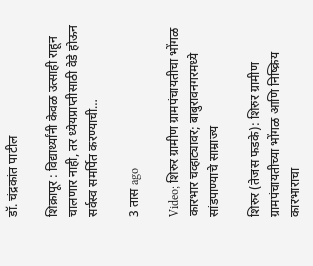डॉ. चंद्रकांत पाटील

शिक्रापूर : विद्यार्थ्यांनी केवळ उत्साही राहून चालणार नाही, तर ध्येयप्राप्तीसाठी वेडे होऊन सर्वस्व समर्पित करण्याची…

3 तास ago

Video; शिरुर ग्रामीण ग्रामपंचायतीचा भोंगळ कारभार चव्हाट्यावर; बाबुरावनगरमध्ये सांडपाण्याचे साम्राज्य

शिरुर (तेजस फडके): शिरुर ग्रामीण ग्रामपंचायतीच्या भोंगळ आणि निष्क्रिय कारभाराचा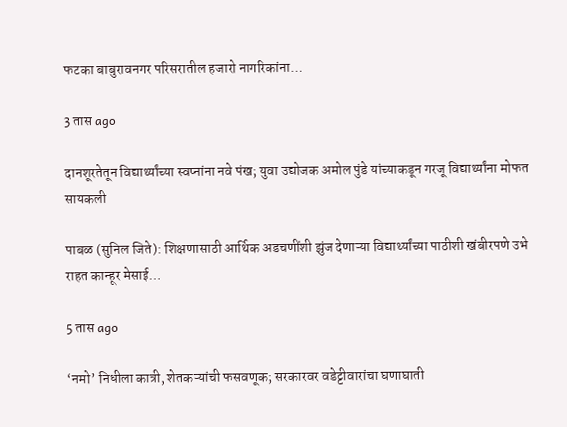फटका बाबुरावनगर परिसरातील हजारो नागरिकांना…

3 तास ago

दानशूरतेतून विद्यार्थ्यांच्या स्वप्नांना नवे पंख; युवा उद्योजक अमोल पुंडे यांच्याकडून गरजू विद्यार्थ्यांना मोफत सायकली

पाबळ (सुनिल जिते): शिक्षणासाठी आर्थिक अडचणींशी झुंज देणाऱ्या विद्यार्थ्यांच्या पाठीशी खंबीरपणे उभे राहत कान्हूर मेसाई…

5 तास ago

‘नमो’ निधीला कात्री, शेतकऱ्यांची फसवणूक; सरकारवर वडेट्टीवारांचा घणाघाती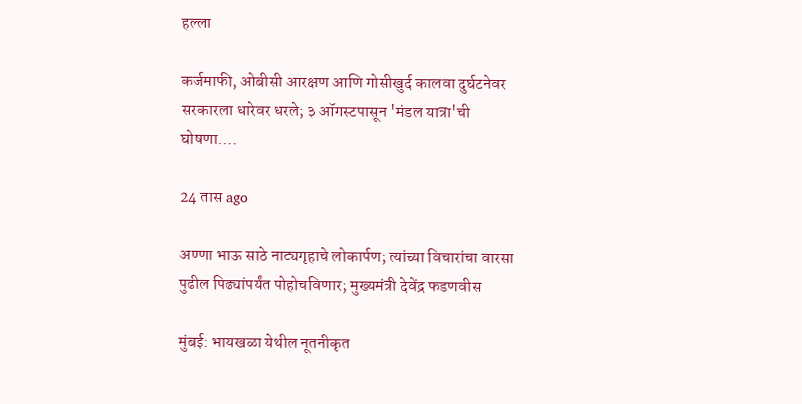हल्ला

कर्जमाफी, ओबीसी आरक्षण आणि गोसीखुर्द कालवा दुर्घटनेवर सरकारला धारेवर धरले; ३ ऑगस्टपासून 'मंडल यात्रा'ची घोषणा.…

24 तास ago

अण्णा भाऊ साठे नाट्यगृहाचे लोकार्पण; त्यांच्या विचारांचा वारसा पुढील पिढ्यांपर्यंत पोहोचविणार; मुख्यमंत्री देवेंद्र फडणवीस

मुंबई: भायखळा येथील नूतनीकृत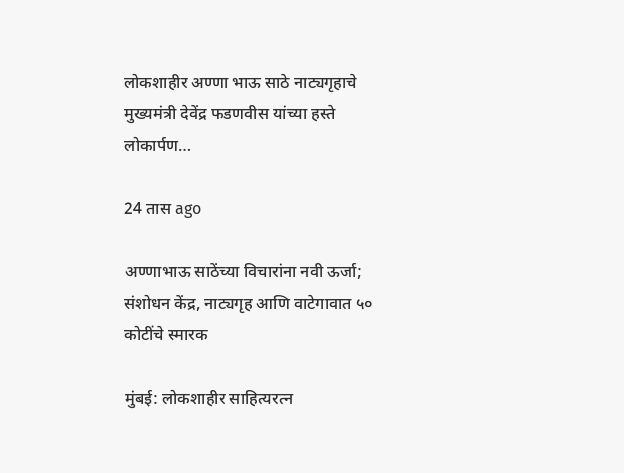लोकशाहीर अण्णा भाऊ साठे नाट्यगृहाचे मुख्यमंत्री देवेंद्र फडणवीस यांच्या हस्ते लोकार्पण…

24 तास ago

अण्णाभाऊ साठेंच्या विचारांना नवी ऊर्जा; संशोधन केंद्र, नाट्यगृह आणि वाटेगावात ५० कोटींचे स्मारक

मुंबई: लोकशाहीर साहित्यरत्न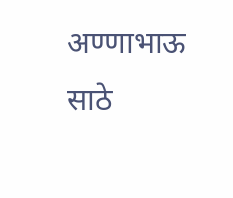अण्णाभाऊ साठे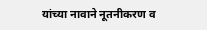यांच्या नावाने नूतनीकरण व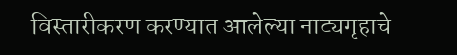विस्तारीकरण करण्यात आलेल्या नाट्यगृहाचे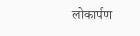लोकार्पण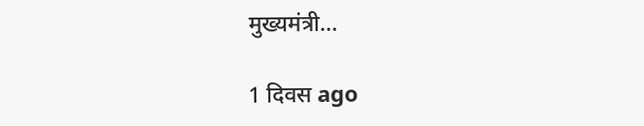मुख्यमंत्री…

1 दिवस ago